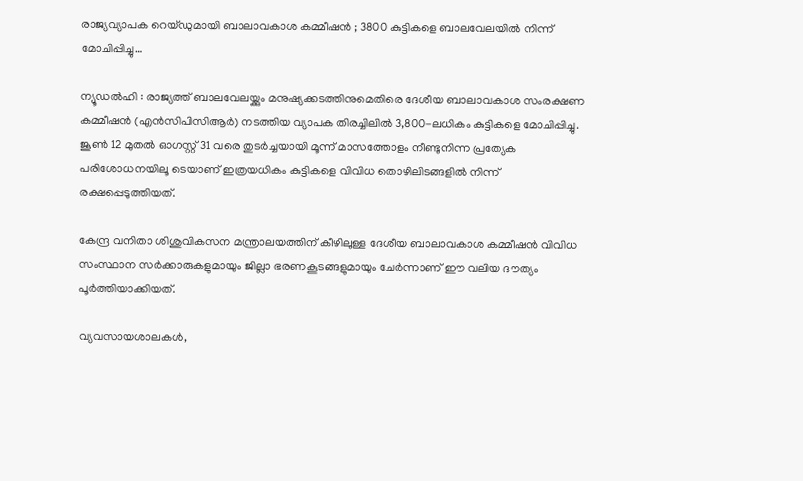രാജ്യവ്യാപക റെയ്ഡുമായി ബാലാവകാശ കമ്മീഷൻ ; 3800 കുട്ടികളെ ബാലവേലയിൽ നിന്ന് മോചിപ്പിച്ചു…

ന്യൂഡൽഹി : രാജ്യത്ത് ബാലവേലയ്ക്കും മനുഷ്യക്കടത്തിനുമെതിരെ ദേശീയ ബാലാവകാശ സംരക്ഷണ കമ്മീഷൻ (എൻസിപിസിആർ) നടത്തിയ വ്യാപക തിരച്ചിലിൽ 3,800-ലധികം കുട്ടികളെ മോചിപ്പിച്ചു. ജൂൺ 12 മുതൽ ഓഗസ്റ്റ് 31 വരെ തുടർച്ചയായി മൂന്ന് മാസത്തോളം നീണ്ടുനിന്ന പ്രത്യേക പരിശോധനയിലൂ ടെയാണ് ഇത്രയധികം കുട്ടികളെ വിവിധ തൊഴിലിടങ്ങളിൽ നിന്ന് രക്ഷപ്പെടുത്തിയത്.

കേന്ദ്ര വനിതാ ശിശുവികസന മന്ത്രാലയത്തിന് കീഴിലുള്ള ദേശീയ ബാലാവകാശ കമ്മീഷൻ വിവിധ സംസ്ഥാന സർക്കാരുകളുമായും ജില്ലാ ഭരണകൂടങ്ങളുമായും ചേർന്നാണ് ഈ വലിയ ദൗത്യം പൂർത്തിയാക്കിയത്.

വ്യവസായശാലകൾ,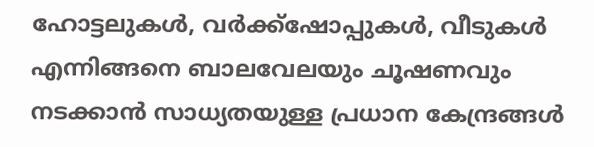ഹോട്ടലുകൾ, വർക്ക്‌ഷോപ്പുകൾ, വീടുകൾ എന്നിങ്ങനെ ബാലവേലയും ചൂഷണവും നടക്കാൻ സാധ്യതയുള്ള പ്രധാന കേന്ദ്രങ്ങൾ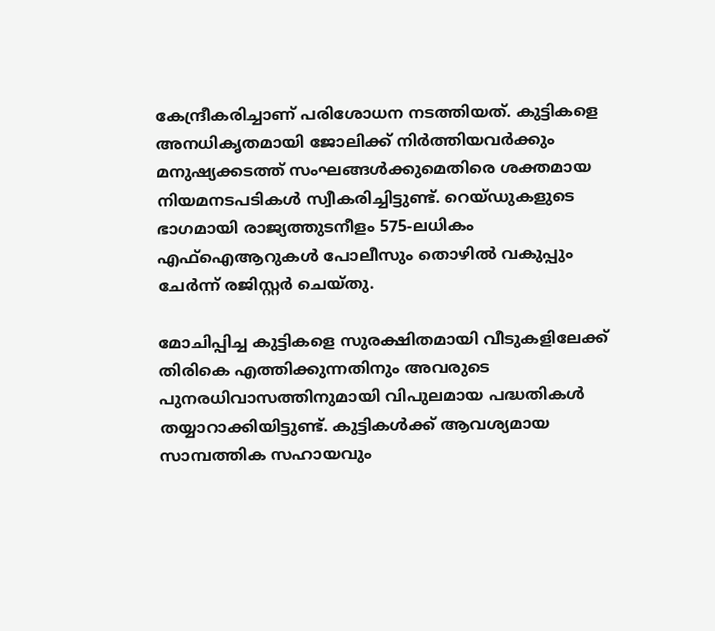കേന്ദ്രീകരിച്ചാണ് പരിശോധന നടത്തിയത്. കുട്ടികളെ അനധികൃതമായി ജോലിക്ക് നിർത്തിയവർക്കും മനുഷ്യക്കടത്ത് സംഘങ്ങൾക്കുമെതിരെ ശക്തമായ നിയമനടപടികൾ സ്വീകരിച്ചിട്ടുണ്ട്. റെയ്ഡുകളുടെ ഭാഗമായി രാജ്യത്തുടനീളം 575-ലധികം എഫ്‌ഐആറുകൾ പോലീസും തൊഴിൽ വകുപ്പും ചേർന്ന് രജിസ്റ്റർ ചെയ്തു.

മോചിപ്പിച്ച കുട്ടികളെ സുരക്ഷിതമായി വീടുകളിലേക്ക് തിരികെ എത്തിക്കുന്നതിനും അവരുടെ പുനരധിവാസത്തിനുമായി വിപുലമായ പദ്ധതികൾ തയ്യാറാക്കിയിട്ടുണ്ട്. കുട്ടികൾക്ക് ആവശ്യമായ സാമ്പത്തിക സഹായവും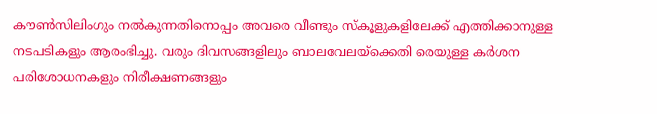കൗൺസിലിംഗും നൽകുന്നതിനൊപ്പം അവരെ വീണ്ടും സ്കൂളുകളിലേക്ക് എത്തിക്കാനുള്ള നടപടികളും ആരംഭിച്ചു. വരും ദിവസങ്ങളിലും ബാലവേലയ്ക്കെതി രെയുള്ള കർശന പരിശോധനകളും നിരീക്ഷണങ്ങളും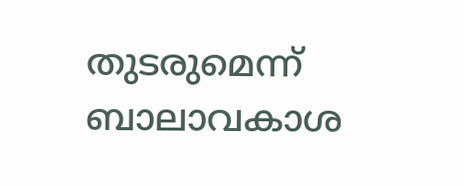തുടരുമെന്ന് ബാലാവകാശ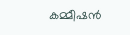കമ്മീഷൻ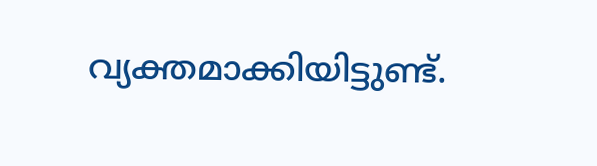വ്യക്തമാക്കിയിട്ടുണ്ട്.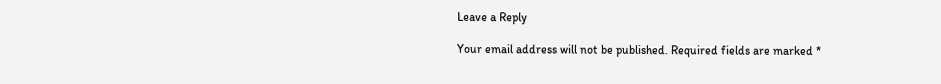Leave a Reply

Your email address will not be published. Required fields are marked *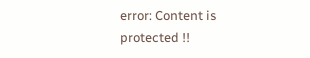error: Content is protected !!